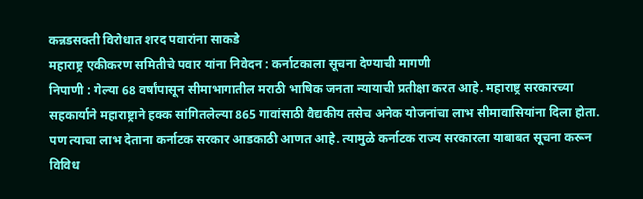कन्नडसक्ती विरोधात शरद पवारांना साकडे
महाराष्ट्र एकीकरण समितीचे पवार यांना निवेदन : कर्नाटकाला सूचना देण्याची मागणी
निपाणी : गेल्या 68 वर्षांपासून सीमाभागातील मराठी भाषिक जनता न्यायाची प्रतीक्षा करत आहे. महाराष्ट्र सरकारच्या सहकार्याने महाराष्ट्राने हक्क सांगितलेल्या 865 गावांसाठी वैद्यकीय तसेच अनेक योजनांचा लाभ सीमावासियांना दिला होता. पण त्याचा लाभ देताना कर्नाटक सरकार आडकाठी आणत आहे. त्यामुळे कर्नाटक राज्य सरकारला याबाबत सूचना करून विविध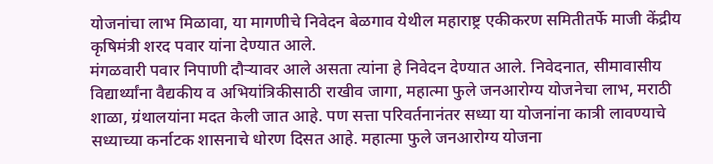योजनांचा लाभ मिळावा, या मागणीचे निवेदन बेळगाव येथील महाराष्ट्र एकीकरण समितीतर्फे माजी केंद्रीय कृषिमंत्री शरद पवार यांना देण्यात आले.
मंगळवारी पवार निपाणी दौऱ्यावर आले असता त्यांना हे निवेदन देण्यात आले. निवेदनात, सीमावासीय विद्यार्थ्यांना वैद्यकीय व अभियांत्रिकीसाठी राखीव जागा, महात्मा फुले जनआरोग्य योजनेचा लाभ, मराठी शाळा, ग्रंथालयांना मदत केली जात आहे. पण सत्ता परिवर्तनानंतर सध्या या योजनांना कात्री लावण्याचे सध्याच्या कर्नाटक शासनाचे धोरण दिसत आहे. महात्मा फुले जनआरोग्य योजना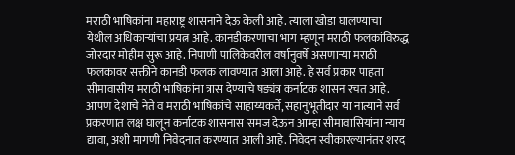मराठी भाषिकांना महाराष्ट्र शासनाने देऊ केली आहे. त्याला खोडा घालण्याचा येथील अधिकाऱ्यांचा प्रयत्न आहे. कानडीकरणाचा भाग म्हणून मराठी फलकांविरुद्ध जोरदार मोहीम सुरू आहे. निपाणी पालिकेवरील वर्षानुवर्षे असणाऱ्या मराठी फलकावर सक्तीने कानडी फलक लावण्यात आला आहे. हे सर्व प्रकार पाहता सीमावासीय मराठी भाषिकांना त्रास देण्याचे षङ्यंत्र कर्नाटक शासन रचत आहे.
आपण देशाचे नेते व मराठी भाषिकांचे साहाय्यकर्ते, सहानुभूतीदार या नात्याने सर्व प्रकरणात लक्ष घालून कर्नाटक शासनास समज देऊन आम्हा सीमावासियांना न्याय द्यावा, अशी मागणी निवेदनात करण्यात आली आहे. निवेदन स्वीकारल्यानंतर शरद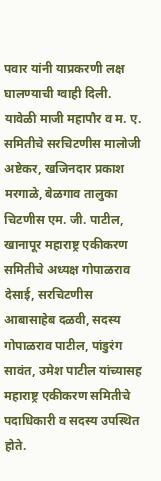पवार यांनी याप्रकरणी लक्ष घालण्याची ग्वाही दिली. यावेळी माजी महापौर व म. ए. समितीचे सरचिटणीस मालोजी अष्टेकर, खजिनदार प्रकाश मरगाळे, बेळगाव तालुका चिटणीस एम. जी. पाटील, खानापूर महाराष्ट्र एकीकरण समितीचे अध्यक्ष गोपाळराव देसाई, सरचिटणीस आबासाहेब दळवी, सदस्य गोपाळराव पाटील, पांडुरंग सावंत, उमेश पाटील यांच्यासह महाराष्ट्र एकीकरण समितीचे पदाधिकारी व सदस्य उपस्थित होते.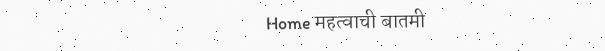Home महत्वाची बातमी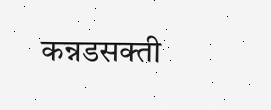कन्नडसक्ती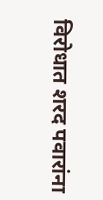विरोधात शरद पवारांना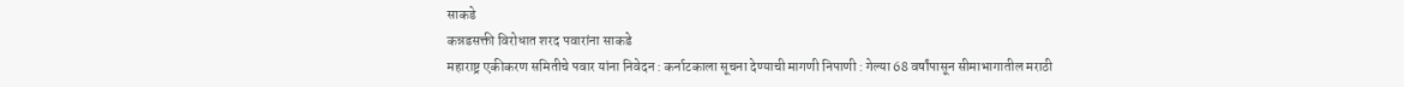साकडे
कन्नडसक्ती विरोधात शरद पवारांना साकडे
महाराष्ट्र एकीकरण समितीचे पवार यांना निवेदन : कर्नाटकाला सूचना देण्याची मागणी निपाणी : गेल्या 68 वर्षांपासून सीमाभागातील मराठी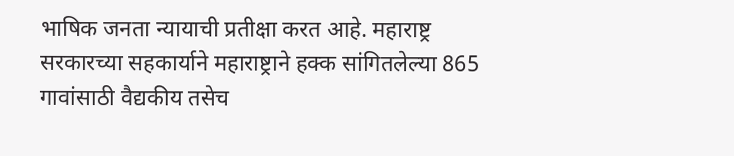भाषिक जनता न्यायाची प्रतीक्षा करत आहे. महाराष्ट्र सरकारच्या सहकार्याने महाराष्ट्राने हक्क सांगितलेल्या 865 गावांसाठी वैद्यकीय तसेच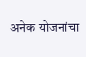अनेक योजनांचा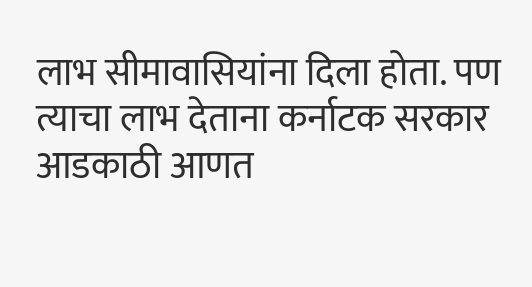लाभ सीमावासियांना दिला होता. पण त्याचा लाभ देताना कर्नाटक सरकार आडकाठी आणत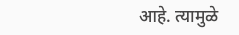आहे. त्यामुळे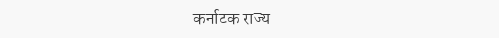कर्नाटक राज्य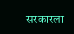सरकारला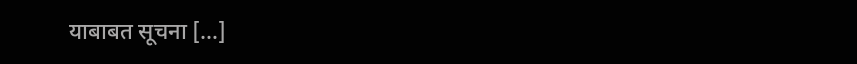याबाबत सूचना […]